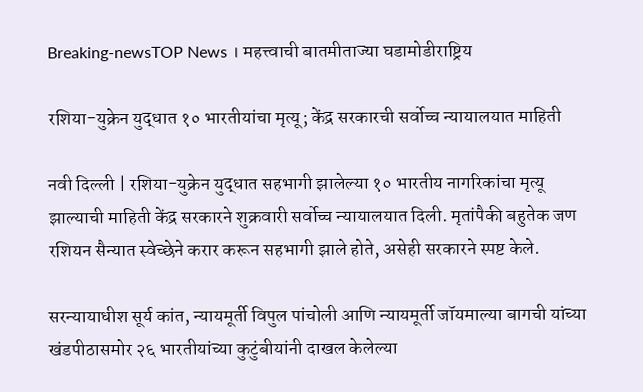Breaking-newsTOP News । महत्त्वाची बातमीताज्या घडामोडीराष्ट्रिय

रशिया-युक्रेन युद्धात १० भारतीयांचा मृत्यू; केंद्र सरकारची सर्वोच्च न्यायालयात माहिती

नवी दिल्ली | रशिया-युक्रेन युद्धात सहभागी झालेल्या १० भारतीय नागरिकांचा मृत्यू झाल्याची माहिती केंद्र सरकारने शुक्रवारी सर्वोच्च न्यायालयात दिली. मृतांपैकी बहुतेक जण रशियन सैन्यात स्वेच्छेने करार करून सहभागी झाले होते, असेही सरकारने स्पष्ट केले.

सरन्यायाधीश सूर्य कांत, न्यायमूर्ती विपुल पांचोली आणि न्यायमूर्ती जॉयमाल्या बागची यांच्या खंडपीठासमोर २६ भारतीयांच्या कुटुंबीयांनी दाखल केलेल्या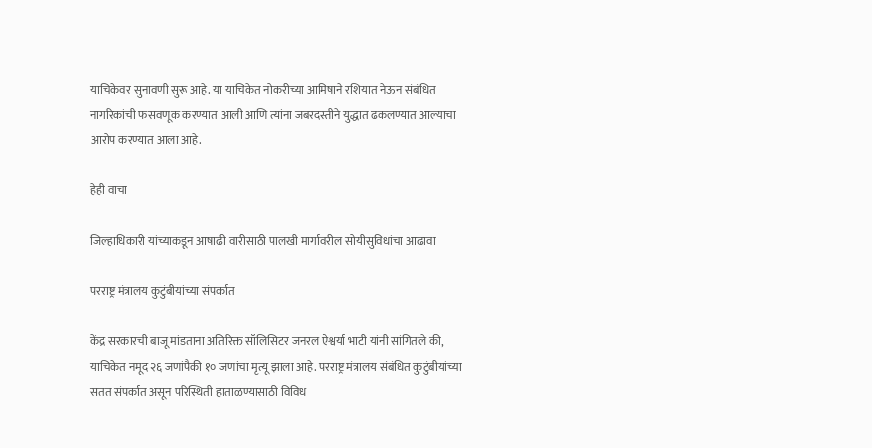याचिकेवर सुनावणी सुरू आहे. या याचिकेत नोकरीच्या आमिषाने रशियात नेऊन संबंधित नागरिकांची फसवणूक करण्यात आली आणि त्यांना जबरदस्तीने युद्धात ढकलण्यात आल्याचा आरोप करण्यात आला आहे.

हेही वाचा

जिल्हाधिकारी यांच्याकडून आषाढी वारीसाठी पालखी मार्गावरील सोयीसुविधांचा आढावा

परराष्ट्र मंत्रालय कुटुंबीयांच्या संपर्कात

केंद्र सरकारची बाजू मांडताना अतिरिक्त सॉलिसिटर जनरल ऐश्वर्या भाटी यांनी सांगितले की, याचिकेत नमूद २६ जणांपैकी १० जणांचा मृत्यू झाला आहे. परराष्ट्र मंत्रालय संबंधित कुटुंबीयांच्या सतत संपर्कात असून परिस्थिती हाताळण्यासाठी विविध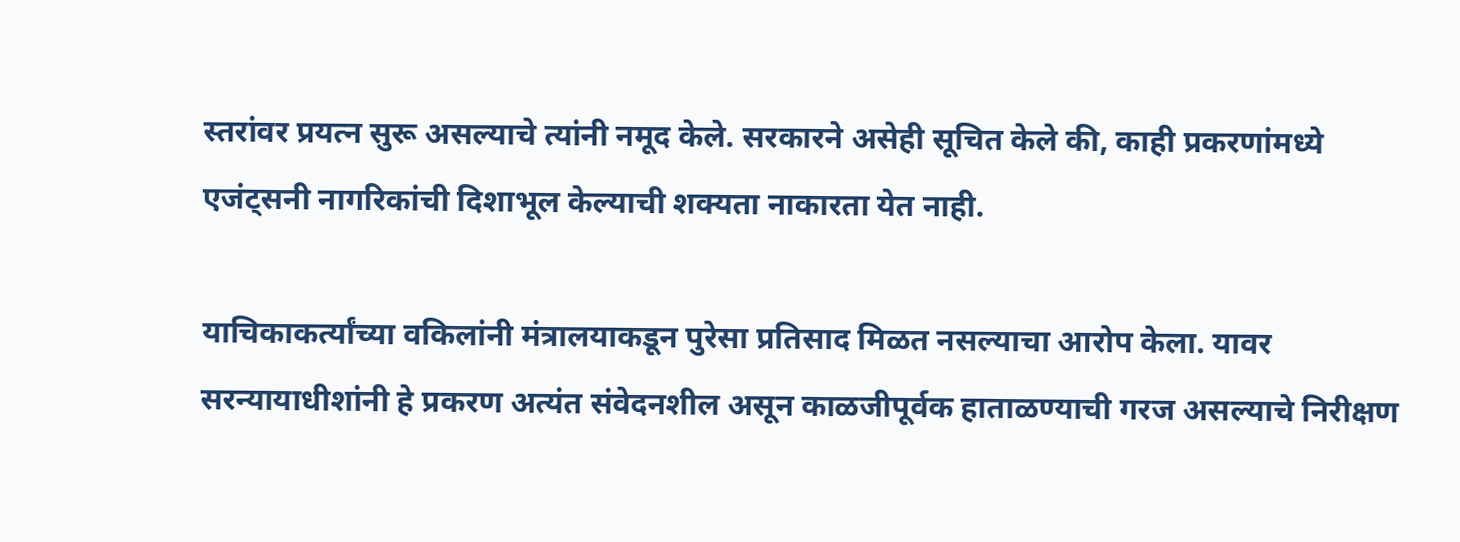स्तरांवर प्रयत्न सुरू असल्याचे त्यांनी नमूद केले. सरकारने असेही सूचित केले की, काही प्रकरणांमध्ये एजंट्सनी नागरिकांची दिशाभूल केल्याची शक्यता नाकारता येत नाही.

याचिकाकर्त्यांच्या वकिलांनी मंत्रालयाकडून पुरेसा प्रतिसाद मिळत नसल्याचा आरोप केला. यावर सरन्यायाधीशांनी हे प्रकरण अत्यंत संवेदनशील असून काळजीपूर्वक हाताळण्याची गरज असल्याचे निरीक्षण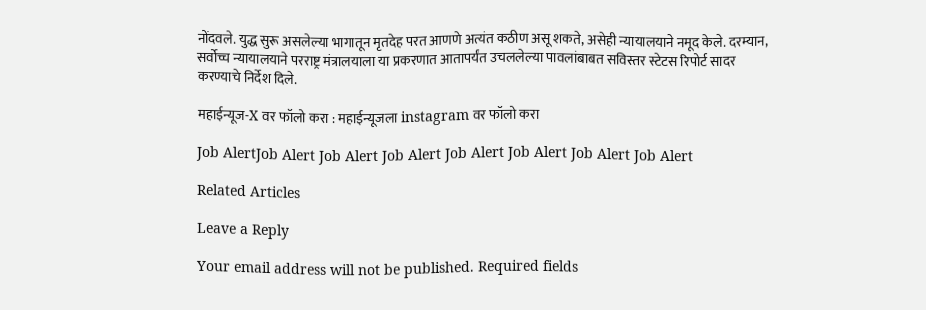नोंदवले. युद्ध सुरू असलेल्या भागातून मृतदेह परत आणणे अत्यंत कठीण असू शकते, असेही न्यायालयाने नमूद केले. दरम्यान, सर्वोच्च न्यायालयाने परराष्ट्र मंत्रालयाला या प्रकरणात आतापर्यंत उचललेल्या पावलांबाबत सविस्तर स्टेटस रिपोर्ट सादर करण्याचे निर्देश दिले.

महाईन्यूज-X वर फॉलो करा : महाईन्यूजला instagram वर फॉलो करा

Job AlertJob Alert Job Alert Job Alert Job Alert Job Alert Job Alert Job Alert

Related Articles

Leave a Reply

Your email address will not be published. Required fields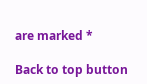are marked *

Back to top button